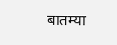बातम्या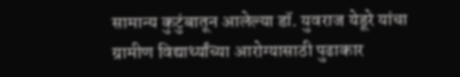सामान्य कुटुंबातून आलेल्या डॉ. युवराज येडूरे यांचा ग्रामीण विद्यार्थ्यांच्या आरोग्यासाठी पुढाकार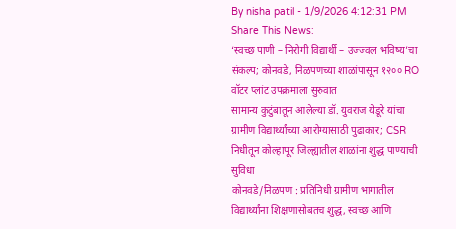By nisha patil - 1/9/2026 4:12:31 PM
Share This News:
‘स्वच्छ पाणी – निरोगी विद्यार्थी – उज्ज्वल भविष्य’चा संकल्प; कोनवडे, निळपणच्या शाळांपासून १२०० RO वॉटर प्लांट उपक्रमाला सुरुवात
सामान्य कुटुंबातून आलेल्या डॉ. युवराज येडूरे यांचा ग्रामीण विद्यार्थ्यांच्या आरोग्यासाठी पुढाकार; CSR निधीतून कोल्हापूर जिल्ह्यातील शाळांना शुद्ध पाण्याची सुविधा
कोनवडे/निळपण : प्रतिनिधी ग्रामीण भागातील विद्यार्थ्यांना शिक्षणासोबतच शुद्ध, स्वच्छ आणि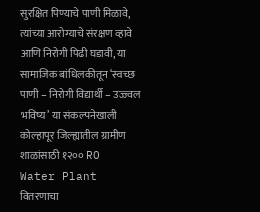सुरक्षित पिण्याचे पाणी मिळावे, त्यांच्या आरोग्याचे संरक्षण व्हावे आणि निरोगी पिढी घडावी, या सामाजिक बांधिलकीतून ‘स्वच्छ पाणी – निरोगी विद्यार्थी – उज्ज्वल भविष्य’ या संकल्पनेखाली कोल्हापूर जिल्ह्यातील ग्रामीण शाळांसाठी १२०० RO Water Plant वितरणाचा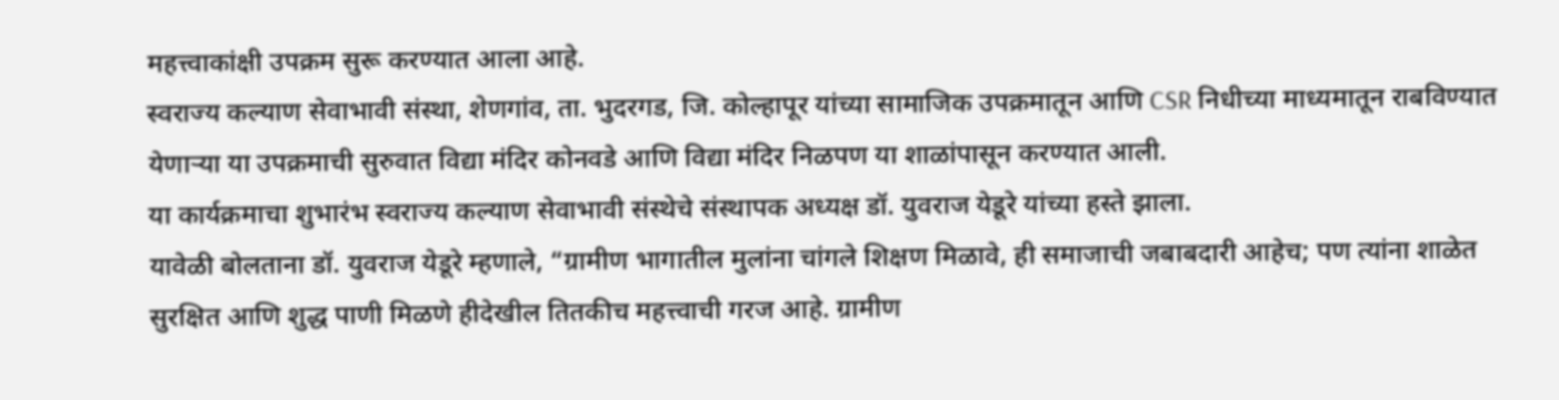महत्त्वाकांक्षी उपक्रम सुरू करण्यात आला आहे.
स्वराज्य कल्याण सेवाभावी संस्था, शेणगांव, ता. भुदरगड, जि. कोल्हापूर यांच्या सामाजिक उपक्रमातून आणि CSR निधीच्या माध्यमातून राबविण्यात येणाऱ्या या उपक्रमाची सुरुवात विद्या मंदिर कोनवडे आणि विद्या मंदिर निळपण या शाळांपासून करण्यात आली.
या कार्यक्रमाचा शुभारंभ स्वराज्य कल्याण सेवाभावी संस्थेचे संस्थापक अध्यक्ष डॉ. युवराज येडूरे यांच्या हस्ते झाला.
यावेळी बोलताना डॉ. युवराज येडूरे म्हणाले, “ग्रामीण भागातील मुलांना चांगले शिक्षण मिळावे, ही समाजाची जबाबदारी आहेच; पण त्यांना शाळेत सुरक्षित आणि शुद्ध पाणी मिळणे हीदेखील तितकीच महत्त्वाची गरज आहे. ग्रामीण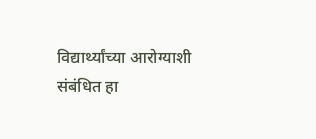विद्यार्थ्यांच्या आरोग्याशी संबंधित हा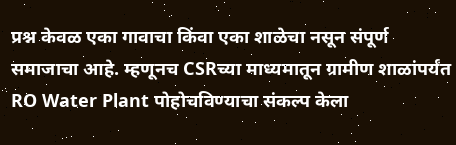प्रश्न केवळ एका गावाचा किंवा एका शाळेचा नसून संपूर्ण समाजाचा आहे. म्हणूनच CSRच्या माध्यमातून ग्रामीण शाळांपर्यंत RO Water Plant पोहोचविण्याचा संकल्प केला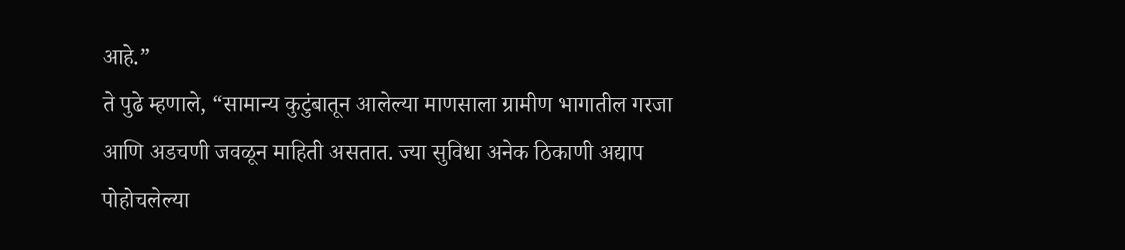आहे.”
ते पुढे म्हणाले, “सामान्य कुटुंबातून आलेल्या माणसाला ग्रामीण भागातील गरजा आणि अडचणी जवळून माहिती असतात. ज्या सुविधा अनेक ठिकाणी अद्याप पोहोचलेल्या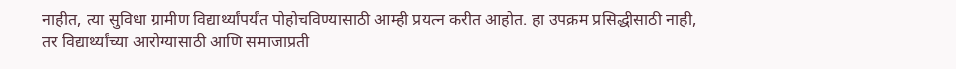नाहीत, त्या सुविधा ग्रामीण विद्यार्थ्यांपर्यंत पोहोचविण्यासाठी आम्ही प्रयत्न करीत आहोत. हा उपक्रम प्रसिद्धीसाठी नाही, तर विद्यार्थ्यांच्या आरोग्यासाठी आणि समाजाप्रती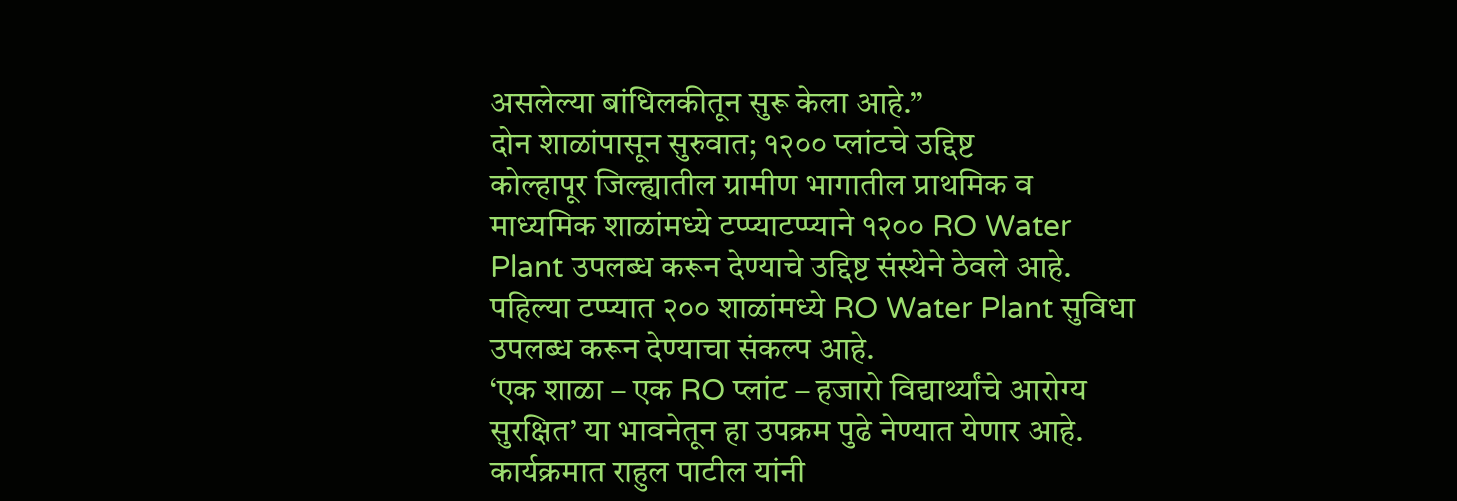असलेल्या बांधिलकीतून सुरू केला आहे.”
दोन शाळांपासून सुरुवात; १२०० प्लांटचे उद्दिष्ट
कोल्हापूर जिल्ह्यातील ग्रामीण भागातील प्राथमिक व माध्यमिक शाळांमध्ये टप्प्याटप्प्याने १२०० RO Water Plant उपलब्ध करून देण्याचे उद्दिष्ट संस्थेने ठेवले आहे. पहिल्या टप्प्यात २०० शाळांमध्ये RO Water Plant सुविधा उपलब्ध करून देण्याचा संकल्प आहे.
‘एक शाळा – एक RO प्लांट – हजारो विद्यार्थ्यांचे आरोग्य सुरक्षित’ या भावनेतून हा उपक्रम पुढे नेण्यात येणार आहे.
कार्यक्रमात राहुल पाटील यांनी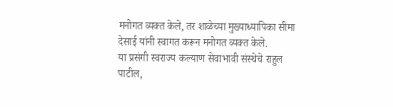मनोगत व्यक्त केले, तर शाळेच्या मुख्याध्यापिका सीमा देसाई यांनी स्वागत करून मनोगत व्यक्त केले.
या प्रसंगी स्वराज्य कल्याण सेवाभावी संस्थेचे राहुल पाटील,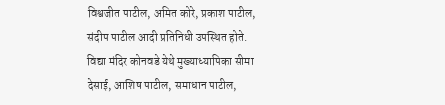विश्वजीत पाटील, अमित कोरे, प्रकाश पाटील, संदीप पाटील आदी प्रतिनिधी उपस्थित होते.
विद्या मंदिर कोनवडे येथे मुख्याध्यापिका सीमा देसाई, आशिष पाटील, समाधान पाटील,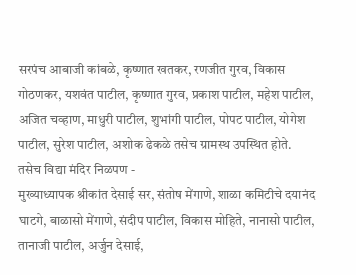सरपंच आबाजी कांबळे, कृष्णात खतकर, रणजीत गुरव, विकास गोठणकर, यशवंत पाटील, कृष्णात गुरव, प्रकाश पाटील, महेश पाटील, अजित चव्हाण, माधुरी पाटील, शुभांगी पाटील, पोपट पाटील, योगेश पाटील, सुरेश पाटील, अशोक ढेकळे तसेच ग्रामस्थ उपस्थित होते.
तसेच विद्या मंदिर निळपण -
मुख्याध्यापक श्रीकांत देसाई सर, संतोष मेंगाणे, शाळा कमिटीचे दयानंद घाटगे, बाळासो मेंगाणे, संदीप पाटील, विकास मोहिते, नानासो पाटील, तानाजी पाटील, अर्जुन देसाई,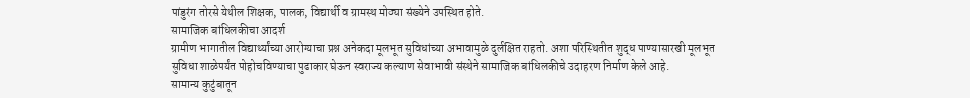पांडुरंग तोरसे येथील शिक्षक, पालक, विद्यार्थी व ग्रामस्थ मोठ्या संख्येने उपस्थित होते.
सामाजिक बांधिलकीचा आदर्श
ग्रामीण भागातील विद्यार्थ्यांच्या आरोग्याचा प्रश्न अनेकदा मूलभूत सुविधांच्या अभावामुळे दुर्लक्षित राहतो. अशा परिस्थितीत शुद्ध पाण्यासारखी मूलभूत सुविधा शाळेपर्यंत पोहोचविण्याचा पुढाकार घेऊन स्वराज्य कल्याण सेवाभावी संस्थेने सामाजिक बांधिलकीचे उदाहरण निर्माण केले आहे.
सामान्य कुटुंबातून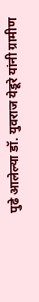पुढे आलेल्या डॉ. युवराज येडूरे यांनी ग्रामीण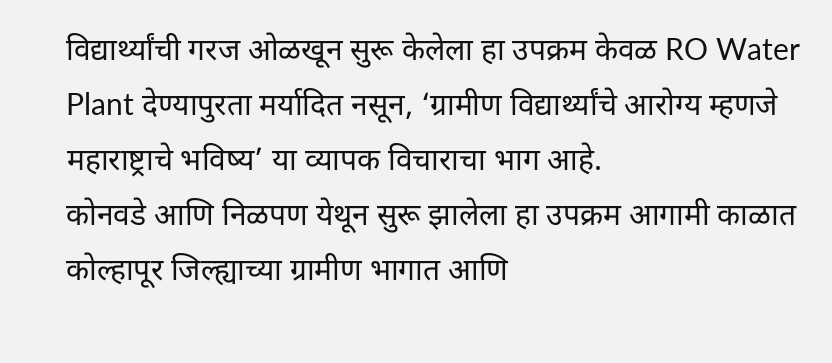विद्यार्थ्यांची गरज ओळखून सुरू केलेला हा उपक्रम केवळ RO Water Plant देण्यापुरता मर्यादित नसून, ‘ग्रामीण विद्यार्थ्यांचे आरोग्य म्हणजे महाराष्ट्राचे भविष्य’ या व्यापक विचाराचा भाग आहे.
कोनवडे आणि निळपण येथून सुरू झालेला हा उपक्रम आगामी काळात कोल्हापूर जिल्ह्याच्या ग्रामीण भागात आणि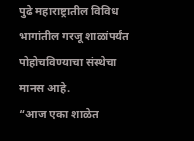पुढे महाराष्ट्रातील विविध भागांतील गरजू शाळांपर्यंत पोहोचविण्याचा संस्थेचा मानस आहे.
“आज एका शाळेत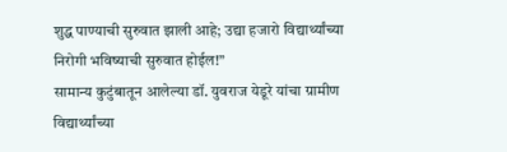शुद्ध पाण्याची सुरुवात झाली आहे; उद्या हजारो विद्यार्थ्यांच्या निरोगी भविष्याची सुरुवात होईल!”
सामान्य कुटुंबातून आलेल्या डॉ. युवराज येडूरे यांचा ग्रामीण विद्यार्थ्यांच्या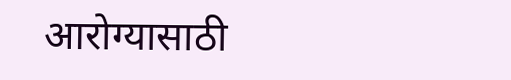आरोग्यासाठी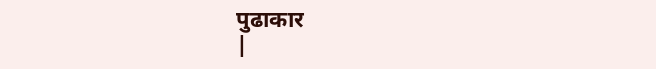पुढाकार
|